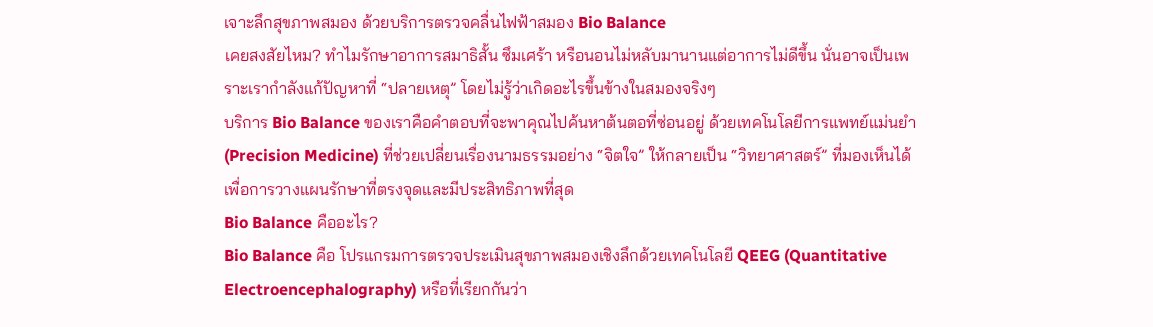เจาะลึกสุขภาพสมอง ด้วยบริการตรวจคลื่นไฟฟ้าสมอง Bio Balance
เคยสงสัยไหม? ทำไมรักษาอาการสมาธิสั้น ซึมเศร้า หรือนอนไม่หลับมานานแต่อาการไม่ดีขึ้น นั่นอาจเป็นเพราะเรากำลังแก้ปัญหาที่ “ปลายเหตุ” โดยไม่รู้ว่าเกิดอะไรขึ้นข้างในสมองจริงๆ
บริการ Bio Balance ของเราคือคำตอบที่จะพาคุณไปค้นหาต้นตอที่ซ่อนอยู่ ด้วยเทคโนโลยีการแพทย์แม่นยำ (Precision Medicine) ที่ช่วยเปลี่ยนเรื่องนามธรรมอย่าง “จิตใจ” ให้กลายเป็น “วิทยาศาสตร์” ที่มองเห็นได้ เพื่อการวางแผนรักษาที่ตรงจุดและมีประสิทธิภาพที่สุด
Bio Balance คืออะไร?
Bio Balance คือ โปรแกรมการตรวจประเมินสุขภาพสมองเชิงลึกด้วยเทคโนโลยี QEEG (Quantitative Electroencephalography) หรือที่เรียกกันว่า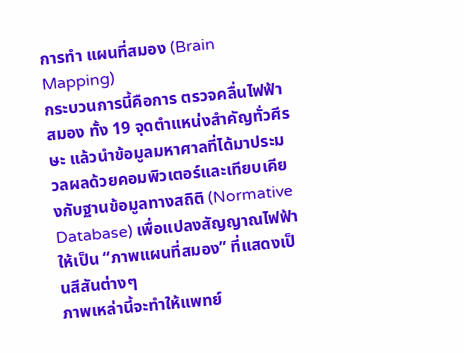การทำ แผนที่สมอง (Brain Mapping)
กระบวนการนี้คือการ ตรวจคลื่นไฟฟ้าสมอง ทั้ง 19 จุดตำแหน่งสำคัญทั่วศีรษะ แล้วนำข้อมูลมหาศาลที่ได้มาประมวลผลด้วยคอมพิวเตอร์และเทียบเคียงกับฐานข้อมูลทางสถิติ (Normative Database) เพื่อแปลงสัญญาณไฟฟ้าให้เป็น “ภาพแผนที่สมอง” ที่แสดงเป็นสีสันต่างๆ
ภาพเหล่านี้จะทำให้แพทย์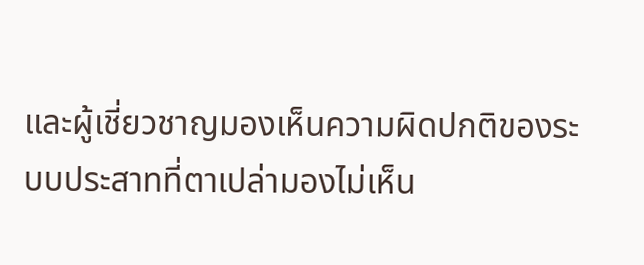และผู้เชี่ยวชาญมองเห็นความผิดปกติของระบบประสาทที่ตาเปล่ามองไม่เห็น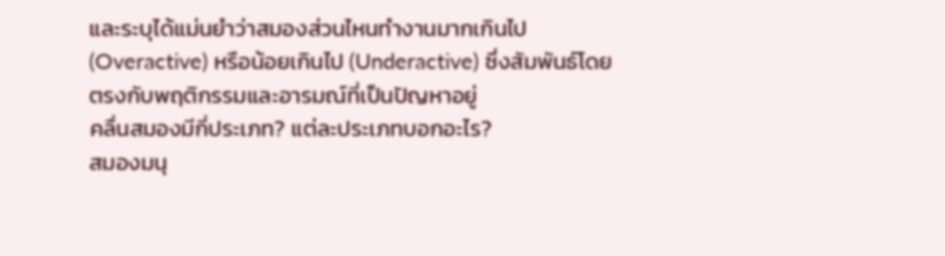และระบุได้แม่นยำว่าสมองส่วนไหนทำงานมากเกินไป (Overactive) หรือน้อยเกินไป (Underactive) ซึ่งสัมพันธ์โดยตรงกับพฤติกรรมและอารมณ์ที่เป็นปัญหาอยู่
คลื่นสมองมีกี่ประเภท? แต่ละประเภทบอกอะไร?
สมองมนุ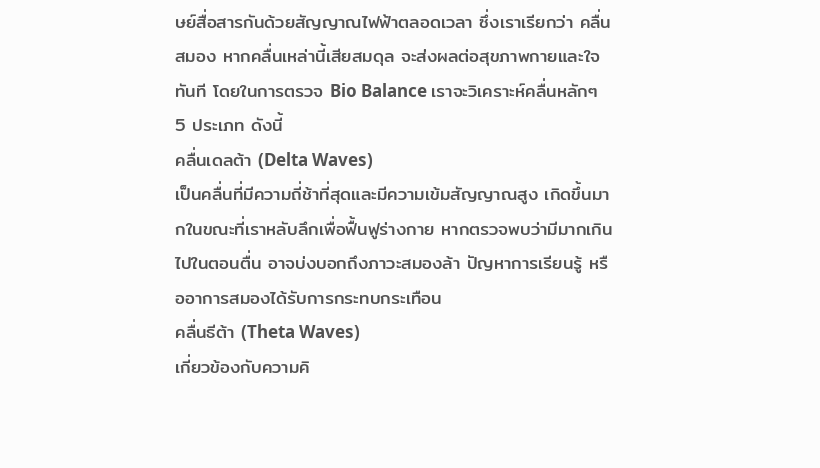ษย์สื่อสารกันด้วยสัญญาณไฟฟ้าตลอดเวลา ซึ่งเราเรียกว่า คลื่นสมอง หากคลื่นเหล่านี้เสียสมดุล จะส่งผลต่อสุขภาพกายและใจทันที โดยในการตรวจ Bio Balance เราจะวิเคราะห์คลื่นหลักๆ 5 ประเภท ดังนี้
คลื่นเดลต้า (Delta Waves)
เป็นคลื่นที่มีความถี่ช้าที่สุดและมีความเข้มสัญญาณสูง เกิดขึ้นมากในขณะที่เราหลับลึกเพื่อฟื้นฟูร่างกาย หากตรวจพบว่ามีมากเกินไปในตอนตื่น อาจบ่งบอกถึงภาวะสมองล้า ปัญหาการเรียนรู้ หรืออาการสมองได้รับการกระทบกระเทือน
คลื่นธีต้า (Theta Waves)
เกี่ยวข้องกับความคิ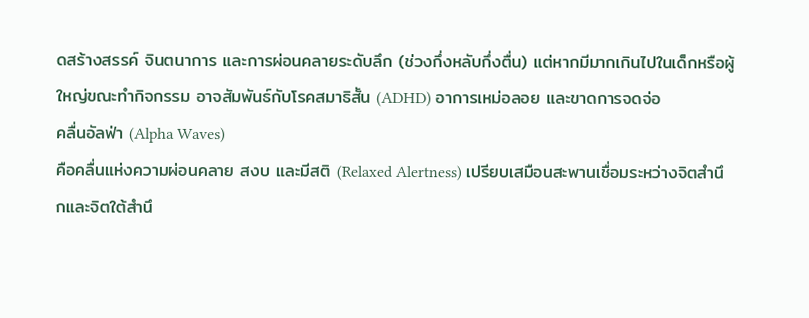ดสร้างสรรค์ จินตนาการ และการผ่อนคลายระดับลึก (ช่วงกึ่งหลับกึ่งตื่น) แต่หากมีมากเกินไปในเด็กหรือผู้ใหญ่ขณะทำกิจกรรม อาจสัมพันธ์กับโรคสมาธิสั้น (ADHD) อาการเหม่อลอย และขาดการจดจ่อ
คลื่นอัลฟ่า (Alpha Waves)
คือคลื่นแห่งความผ่อนคลาย สงบ และมีสติ (Relaxed Alertness) เปรียบเสมือนสะพานเชื่อมระหว่างจิตสำนึกและจิตใต้สำนึ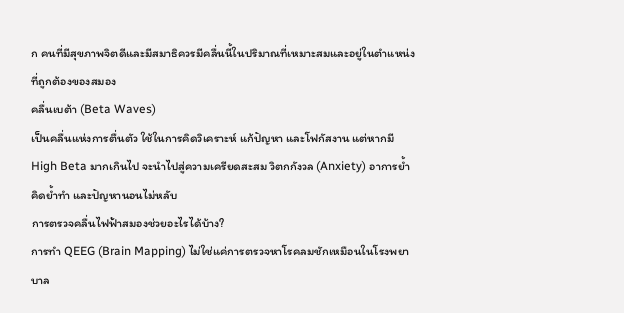ก คนที่มีสุขภาพจิตดีและมีสมาธิควรมีคลื่นนี้ในปริมาณที่เหมาะสมและอยู่ในตำแหน่งที่ถูกต้องของสมอง
คลื่นเบต้า (Beta Waves)
เป็นคลื่นแห่งการตื่นตัว ใช้ในการคิดวิเคราะห์ แก้ปัญหา และโฟกัสงาน แต่หากมี High Beta มากเกินไป จะนำไปสู่ความเครียดสะสม วิตกกังวล (Anxiety) อาการย้ำคิดย้ำทำ และปัญหานอนไม่หลับ
การตรวจคลื่นไฟฟ้าสมองช่วยอะไรได้บ้าง?
การทำ QEEG (Brain Mapping) ไม่ใช่แค่การตรวจหาโรคลมชักเหมือนในโรงพยาบาล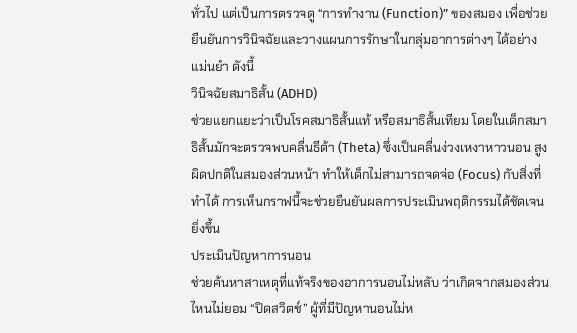ทั่วไป แต่เป็นการตรวจดู “การทำงาน (Function)” ของสมอง เพื่อช่วยยืนยันการวินิจฉัยและวางแผนการรักษาในกลุ่มอาการต่างๆ ได้อย่างแม่นยำ ดังนี้
วินิจฉัยสมาธิสั้น (ADHD)
ช่วยแยกแยะว่าเป็นโรคสมาธิสั้นแท้ หรือสมาธิสั้นเทียม โดยในเด็กสมาธิสั้นมักจะตรวจพบคลื่นธีต้า (Theta) ซึ่งเป็นคลื่นง่วงเหงาหาวนอน สูงผิดปกติในสมองส่วนหน้า ทำให้เด็กไม่สามารถจดจ่อ (Focus) กับสิ่งที่ทำได้ การเห็นกราฟนี้จะช่วยยืนยันผลการประเมินพฤติกรรมได้ชัดเจนยิ่งขึ้น
ประเมินปัญหาการนอน
ช่วยค้นหาสาเหตุที่แท้จริงของอาการนอนไม่หลับ ว่าเกิดจากสมองส่วนไหนไม่ยอม “ปิดสวิตช์” ผู้ที่มีปัญหานอนไม่ห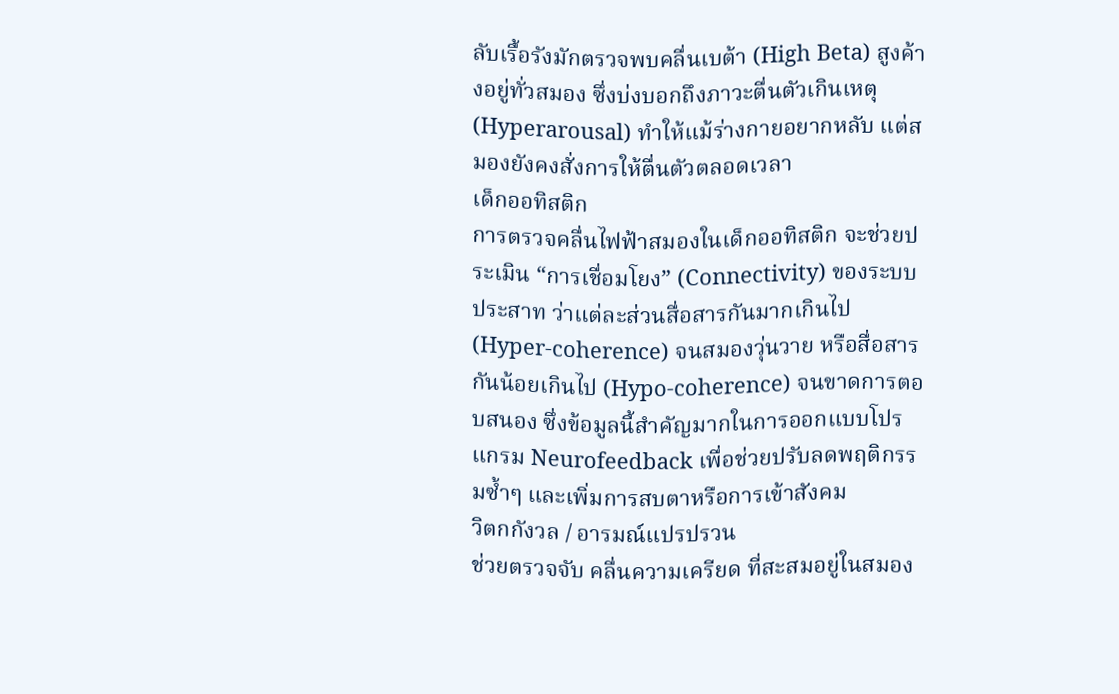ลับเรื้อรังมักตรวจพบคลื่นเบต้า (High Beta) สูงค้างอยู่ทั่วสมอง ซึ่งบ่งบอกถึงภาวะตื่นตัวเกินเหตุ (Hyperarousal) ทำให้แม้ร่างกายอยากหลับ แต่สมองยังคงสั่งการให้ตื่นตัวตลอดเวลา
เด็กออทิสติก
การตรวจคลื่นไฟฟ้าสมองในเด็กออทิสติก จะช่วยประเมิน “การเชื่อมโยง” (Connectivity) ของระบบประสาท ว่าแต่ละส่วนสื่อสารกันมากเกินไป (Hyper-coherence) จนสมองวุ่นวาย หรือสื่อสารกันน้อยเกินไป (Hypo-coherence) จนขาดการตอบสนอง ซึ่งข้อมูลนี้สำคัญมากในการออกแบบโปรแกรม Neurofeedback เพื่อช่วยปรับลดพฤติกรรมซ้ำๆ และเพิ่มการสบตาหรือการเข้าสังคม
วิตกกังวล / อารมณ์แปรปรวน
ช่วยตรวจจับ คลื่นความเครียด ที่สะสมอยู่ในสมอง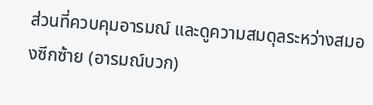ส่วนที่ควบคุมอารมณ์ และดูความสมดุลระหว่างสมองซีกซ้าย (อารมณ์บวก)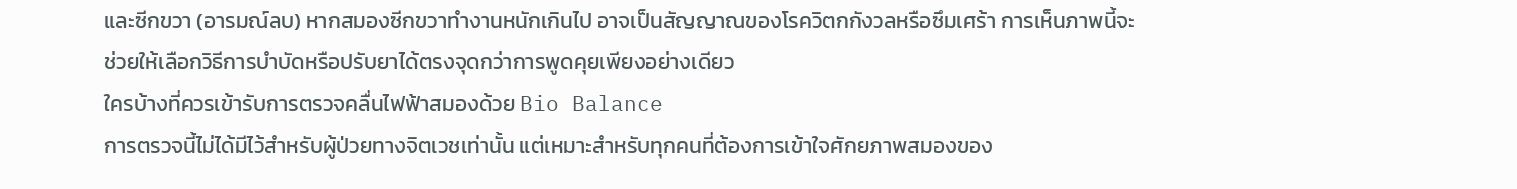และซีกขวา (อารมณ์ลบ) หากสมองซีกขวาทำงานหนักเกินไป อาจเป็นสัญญาณของโรควิตกกังวลหรือซึมเศร้า การเห็นภาพนี้จะช่วยให้เลือกวิธีการบำบัดหรือปรับยาได้ตรงจุดกว่าการพูดคุยเพียงอย่างเดียว
ใครบ้างที่ควรเข้ารับการตรวจคลื่นไฟฟ้าสมองด้วย Bio Balance
การตรวจนี้ไม่ได้มีไว้สำหรับผู้ป่วยทางจิตเวชเท่านั้น แต่เหมาะสำหรับทุกคนที่ต้องการเข้าใจศักยภาพสมองของ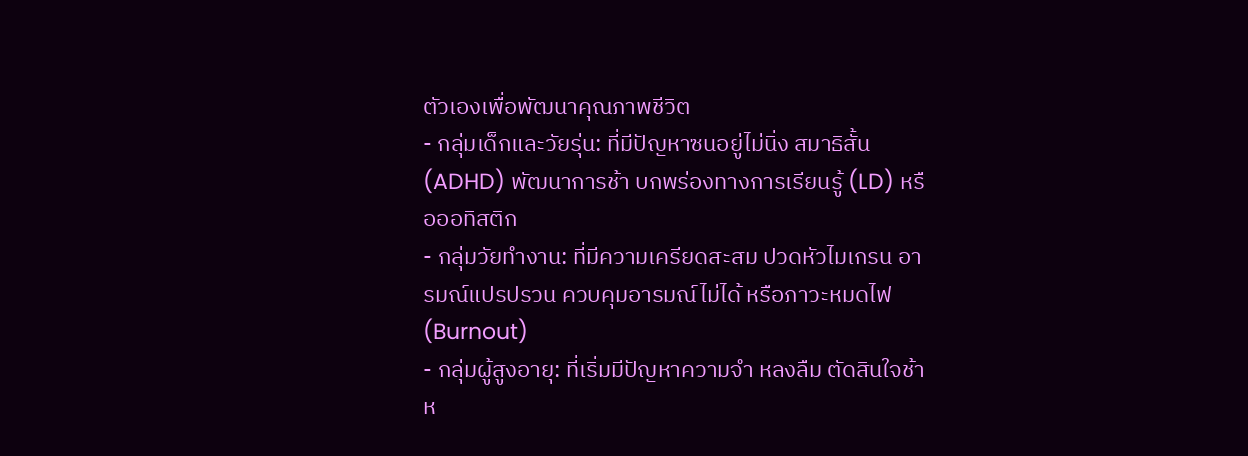ตัวเองเพื่อพัฒนาคุณภาพชีวิต
- กลุ่มเด็กและวัยรุ่น: ที่มีปัญหาซนอยู่ไม่นิ่ง สมาธิสั้น (ADHD) พัฒนาการช้า บกพร่องทางการเรียนรู้ (LD) หรือออทิสติก
- กลุ่มวัยทำงาน: ที่มีความเครียดสะสม ปวดหัวไมเกรน อารมณ์แปรปรวน ควบคุมอารมณ์ไม่ได้ หรือภาวะหมดไฟ (Burnout)
- กลุ่มผู้สูงอายุ: ที่เริ่มมีปัญหาความจำ หลงลืม ตัดสินใจช้า ห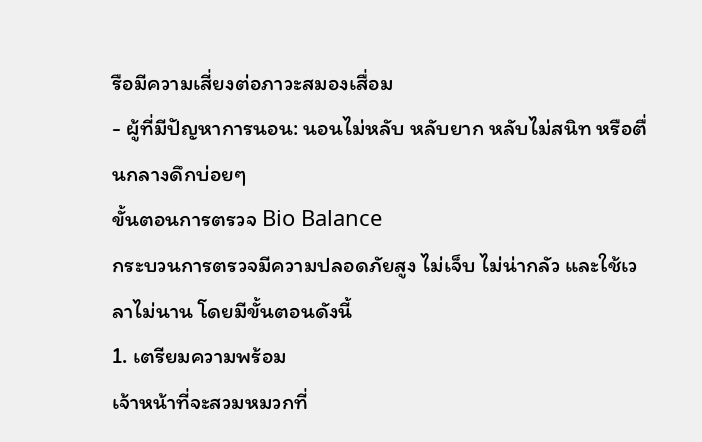รือมีความเสี่ยงต่อภาวะสมองเสื่อม
- ผู้ที่มีปัญหาการนอน: นอนไม่หลับ หลับยาก หลับไม่สนิท หรือตื่นกลางดึกบ่อยๆ
ขั้นตอนการตรวจ Bio Balance
กระบวนการตรวจมีความปลอดภัยสูง ไม่เจ็บ ไม่น่ากลัว และใช้เวลาไม่นาน โดยมีขั้นตอนดังนี้
1. เตรียมความพร้อม
เจ้าหน้าที่จะสวมหมวกที่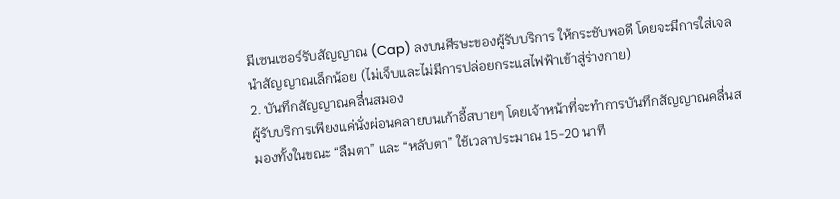มีเซนเซอร์รับสัญญาณ (Cap) ลงบนศีรษะของผู้รับบริการ ให้กระชับพอดี โดยจะมีการใส่เจลนำสัญญาณเล็กน้อย (ไม่เจ็บและไม่มีการปล่อยกระแสไฟฟ้าเข้าสู่ร่างกาย)
2. บันทึกสัญญาณคลื่นสมอง
ผู้รับบริการเพียงแค่นั่งผ่อนคลายบนเก้าอี้สบายๆ โดยเจ้าหน้าที่จะทำการบันทึกสัญญาณคลื่นสมองทั้งในขณะ “ลืมตา” และ “หลับตา” ใช้เวลาประมาณ 15-20 นาที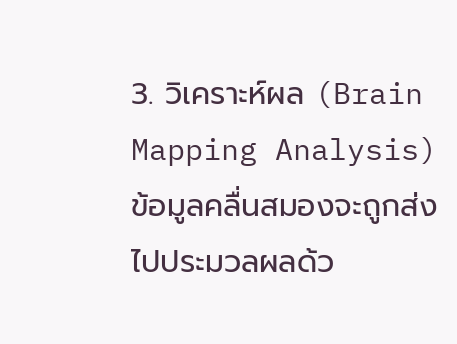3. วิเคราะห์ผล (Brain Mapping Analysis)
ข้อมูลคลื่นสมองจะถูกส่งไปประมวลผลด้ว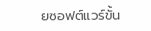ยซอฟต์แวร์ขั้น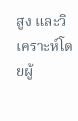สูง และวิเคราะห์โดยผู้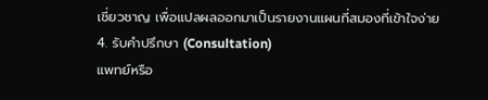เชี่ยวชาญ เพื่อแปลผลออกมาเป็นรายงานแผนที่สมองที่เข้าใจง่าย
4. รับคำปรึกษา (Consultation)
แพทย์หรือ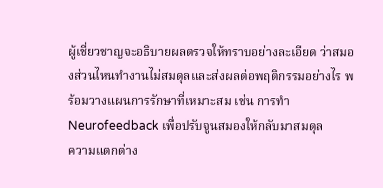ผู้เชี่ยวชาญจะอธิบายผลตรวจให้ทราบอย่างละเอียด ว่าสมองส่วนไหนทำงานไม่สมดุลและส่งผลต่อพฤติกรรมอย่างไร พร้อมวางแผนการรักษาที่เหมาะสม เช่น การทำ Neurofeedback เพื่อปรับจูนสมองให้กลับมาสมดุล
ความแตกต่าง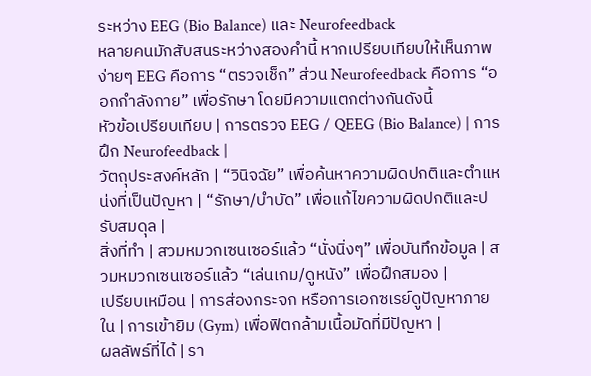ระหว่าง EEG (Bio Balance) และ Neurofeedback
หลายคนมักสับสนระหว่างสองคำนี้ หากเปรียบเทียบให้เห็นภาพง่ายๆ EEG คือการ “ตรวจเช็ก” ส่วน Neurofeedback คือการ “ออกกำลังกาย” เพื่อรักษา โดยมีความแตกต่างกันดังนี้
หัวข้อเปรียบเทียบ | การตรวจ EEG / QEEG (Bio Balance) | การฝึก Neurofeedback |
วัตถุประสงค์หลัก | “วินิจฉัย” เพื่อค้นหาความผิดปกติและตำแหน่งที่เป็นปัญหา | “รักษา/บำบัด” เพื่อแก้ไขความผิดปกติและปรับสมดุล |
สิ่งที่ทำ | สวมหมวกเซนเซอร์แล้ว “นั่งนิ่งๆ” เพื่อบันทึกข้อมูล | สวมหมวกเซนเซอร์แล้ว “เล่นเกม/ดูหนัง” เพื่อฝึกสมอง |
เปรียบเหมือน | การส่องกระจก หรือการเอกซเรย์ดูปัญหาภายใน | การเข้ายิม (Gym) เพื่อฟิตกล้ามเนื้อมัดที่มีปัญหา |
ผลลัพธ์ที่ได้ | รา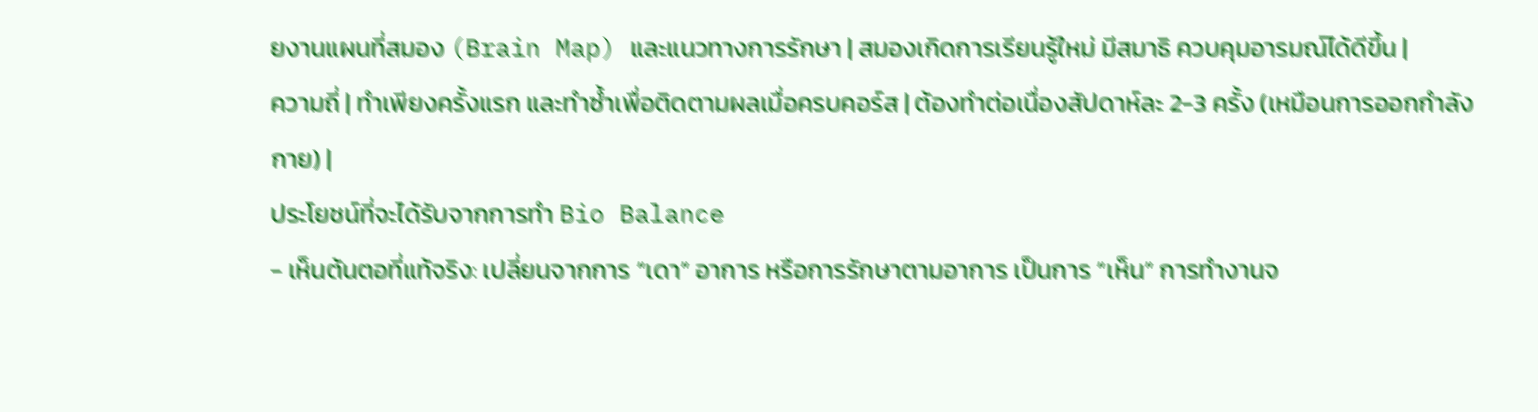ยงานแผนที่สมอง (Brain Map) และแนวทางการรักษา | สมองเกิดการเรียนรู้ใหม่ มีสมาธิ ควบคุมอารมณ์ได้ดีขึ้น |
ความถี่ | ทำเพียงครั้งแรก และทำซ้ำเพื่อติดตามผลเมื่อครบคอร์ส | ต้องทำต่อเนื่องสัปดาห์ละ 2-3 ครั้ง (เหมือนการออกกำลังกาย) |
ประโยชน์ที่จะได้รับจากการทำ Bio Balance
- เห็นต้นตอที่แท้จริง: เปลี่ยนจากการ “เดา” อาการ หรือการรักษาตามอาการ เป็นการ “เห็น” การทำงานจ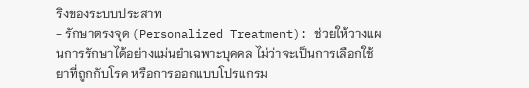ริงของระบบประสาท
- รักษาตรงจุด (Personalized Treatment): ช่วยให้วางแผนการรักษาได้อย่างแม่นยำเฉพาะบุคคล ไม่ว่าจะเป็นการเลือกใช้ยาที่ถูกกับโรค หรือการออกแบบโปรแกรม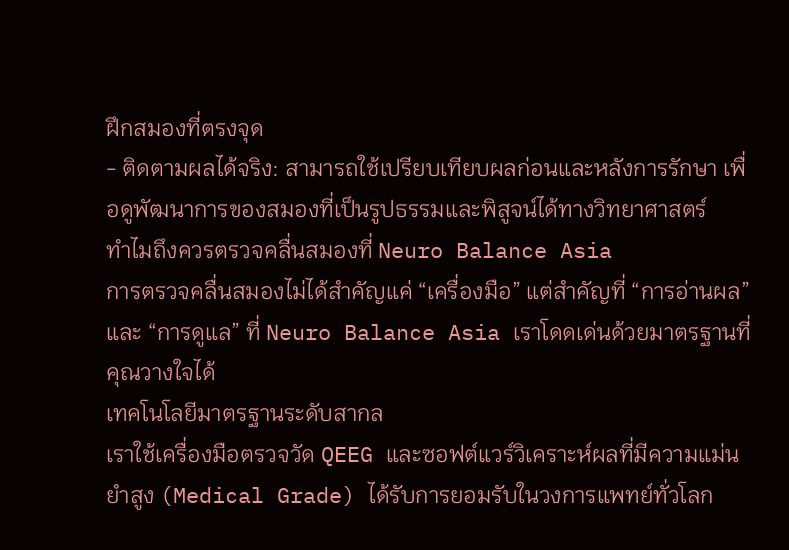ฝึกสมองที่ตรงจุด
- ติดตามผลได้จริง: สามารถใช้เปรียบเทียบผลก่อนและหลังการรักษา เพื่อดูพัฒนาการของสมองที่เป็นรูปธรรมและพิสูจน์ได้ทางวิทยาศาสตร์
ทำไมถึงควรตรวจคลื่นสมองที่ Neuro Balance Asia
การตรวจคลื่นสมองไม่ได้สำคัญแค่ “เครื่องมือ” แต่สำคัญที่ “การอ่านผล” และ “การดูแล” ที่ Neuro Balance Asia เราโดดเด่นด้วยมาตรฐานที่คุณวางใจได้
เทคโนโลยีมาตรฐานระดับสากล
เราใช้เครื่องมือตรวจวัด QEEG และซอฟต์แวร์วิเคราะห์ผลที่มีความแม่นยำสูง (Medical Grade) ได้รับการยอมรับในวงการแพทย์ทั่วโลก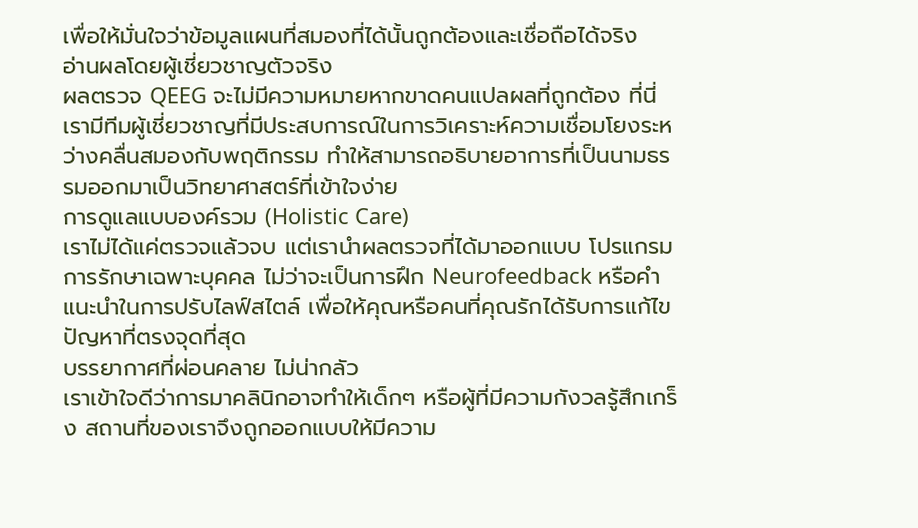เพื่อให้มั่นใจว่าข้อมูลแผนที่สมองที่ได้นั้นถูกต้องและเชื่อถือได้จริง
อ่านผลโดยผู้เชี่ยวชาญตัวจริง
ผลตรวจ QEEG จะไม่มีความหมายหากขาดคนแปลผลที่ถูกต้อง ที่นี่เรามีทีมผู้เชี่ยวชาญที่มีประสบการณ์ในการวิเคราะห์ความเชื่อมโยงระหว่างคลื่นสมองกับพฤติกรรม ทำให้สามารถอธิบายอาการที่เป็นนามธรรมออกมาเป็นวิทยาศาสตร์ที่เข้าใจง่าย
การดูแลแบบองค์รวม (Holistic Care)
เราไม่ได้แค่ตรวจแล้วจบ แต่เรานำผลตรวจที่ได้มาออกแบบ โปรแกรมการรักษาเฉพาะบุคคล ไม่ว่าจะเป็นการฝึก Neurofeedback หรือคำแนะนำในการปรับไลฟ์สไตล์ เพื่อให้คุณหรือคนที่คุณรักได้รับการแก้ไขปัญหาที่ตรงจุดที่สุด
บรรยากาศที่ผ่อนคลาย ไม่น่ากลัว
เราเข้าใจดีว่าการมาคลินิกอาจทำให้เด็กๆ หรือผู้ที่มีความกังวลรู้สึกเกร็ง สถานที่ของเราจึงถูกออกแบบให้มีความ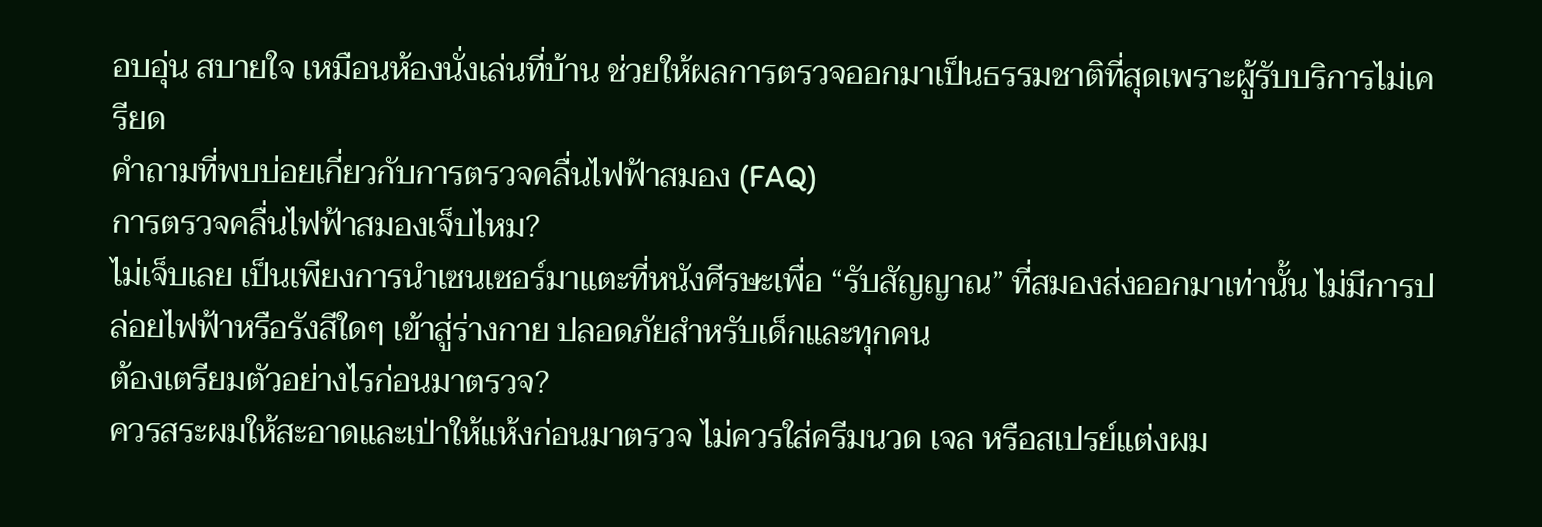อบอุ่น สบายใจ เหมือนห้องนั่งเล่นที่บ้าน ช่วยให้ผลการตรวจออกมาเป็นธรรมชาติที่สุดเพราะผู้รับบริการไม่เครียด
คำถามที่พบบ่อยเกี่ยวกับการตรวจคลื่นไฟฟ้าสมอง (FAQ)
การตรวจคลื่นไฟฟ้าสมองเจ็บไหม?
ไม่เจ็บเลย เป็นเพียงการนำเซนเซอร์มาแตะที่หนังศีรษะเพื่อ “รับสัญญาณ” ที่สมองส่งออกมาเท่านั้น ไม่มีการปล่อยไฟฟ้าหรือรังสีใดๆ เข้าสู่ร่างกาย ปลอดภัยสำหรับเด็กและทุกคน
ต้องเตรียมตัวอย่างไรก่อนมาตรวจ?
ควรสระผมให้สะอาดและเป่าให้แห้งก่อนมาตรวจ ไม่ควรใส่ครีมนวด เจล หรือสเปรย์แต่งผม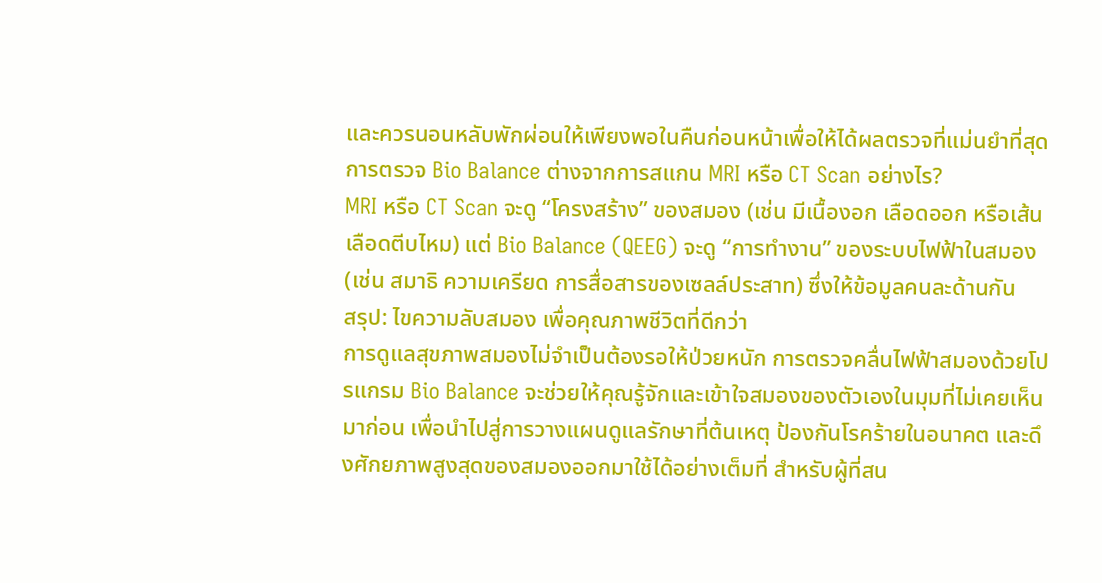และควรนอนหลับพักผ่อนให้เพียงพอในคืนก่อนหน้าเพื่อให้ได้ผลตรวจที่แม่นยำที่สุด
การตรวจ Bio Balance ต่างจากการสแกน MRI หรือ CT Scan อย่างไร?
MRI หรือ CT Scan จะดู “โครงสร้าง” ของสมอง (เช่น มีเนื้องอก เลือดออก หรือเส้นเลือดตีบไหม) แต่ Bio Balance (QEEG) จะดู “การทำงาน” ของระบบไฟฟ้าในสมอง (เช่น สมาธิ ความเครียด การสื่อสารของเซลล์ประสาท) ซึ่งให้ข้อมูลคนละด้านกัน
สรุป: ไขความลับสมอง เพื่อคุณภาพชีวิตที่ดีกว่า
การดูแลสุขภาพสมองไม่จำเป็นต้องรอให้ป่วยหนัก การตรวจคลื่นไฟฟ้าสมองด้วยโปรแกรม Bio Balance จะช่วยให้คุณรู้จักและเข้าใจสมองของตัวเองในมุมที่ไม่เคยเห็นมาก่อน เพื่อนำไปสู่การวางแผนดูแลรักษาที่ต้นเหตุ ป้องกันโรคร้ายในอนาคต และดึงศักยภาพสูงสุดของสมองออกมาใช้ได้อย่างเต็มที่ สำหรับผู้ที่สน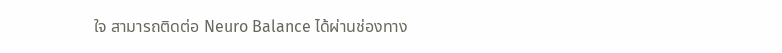ใจ สามารถติดต่อ Neuro Balance ได้ผ่านช่องทาง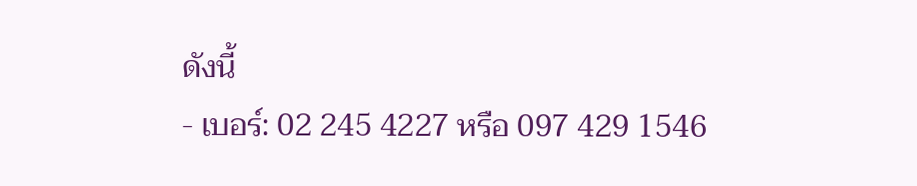ดังนี้
- เบอร์: 02 245 4227 หรือ 097 429 1546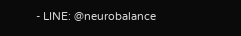- LINE: @neurobalance